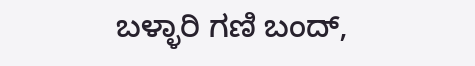ಬಳ್ಳಾರಿ ಗಣಿ ಬಂದ್,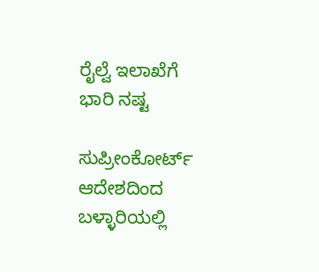ರೈಲ್ವೆ ಇಲಾಖೆಗೆ ಭಾರಿ ನಷ್ಟ

ಸುಪ್ರೀಂಕೋರ್ಟ್ ಆದೇಶದಿಂದ ಬಳ್ಳಾರಿಯಲ್ಲಿ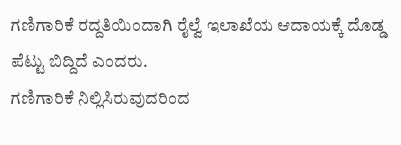ಗಣಿಗಾರಿಕೆ ರದ್ದತಿಯಿಂದಾಗಿ ರೈಲ್ವೆ ಇಲಾಖೆಯ ಆದಾಯಕ್ಕೆ ದೊಡ್ಡ ಪೆಟ್ಟು ಬಿದ್ದಿದೆ ಎಂದರು.
ಗಣಿಗಾರಿಕೆ ನಿಲ್ಲಿಸಿರುವುದರಿಂದ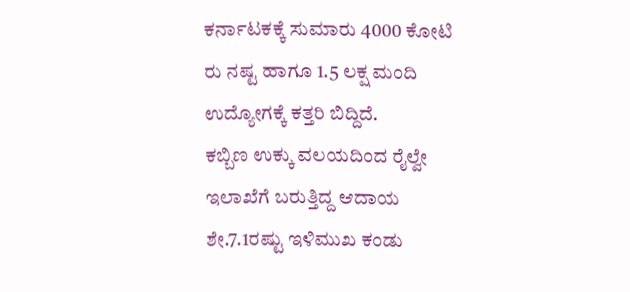ಕರ್ನಾಟಕಕ್ಕೆ ಸುಮಾರು 4000 ಕೋಟಿ ರು ನಷ್ಟ ಹಾಗೂ 1.5 ಲಕ್ಷ ಮಂದಿ ಉದ್ಯೋಗಕ್ಕೆ ಕತ್ತರಿ ಬಿದ್ದಿದೆ.
ಕಬ್ಬಿಣ ಉಕ್ಕು ವಲಯದಿಂದ ರೈಲ್ವೇ ಇಲಾಖೆಗೆ ಬರುತ್ತಿದ್ದ ಆದಾಯ ಶೇ.7.1ರಷ್ಟು ಇಳಿಮುಖ ಕಂಡು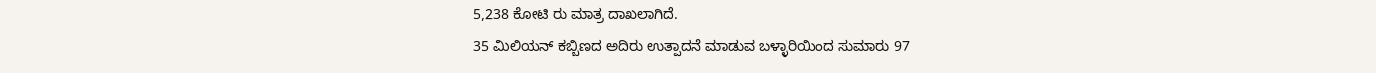5,238 ಕೋಟಿ ರು ಮಾತ್ರ ದಾಖಲಾಗಿದೆ.
35 ಮಿಲಿಯನ್ ಕಬ್ಬಿಣದ ಅದಿರು ಉತ್ಪಾದನೆ ಮಾಡುವ ಬಳ್ಳಾರಿಯಿಂದ ಸುಮಾರು 97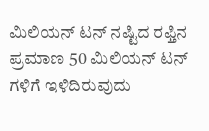ಮಿಲಿಯನ್ ಟನ್ ನಷ್ಟಿದ ರಫ್ತಿನ ಪ್ರಮಾಣ 50 ಮಿಲಿಯನ್ ಟನ್ ಗಳಿಗೆ ಇಳಿದಿರುವುದು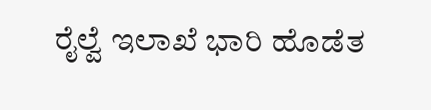ರೈಲ್ವೆ ಇಲಾಖೆ ಭಾರಿ ಹೊಡೆತ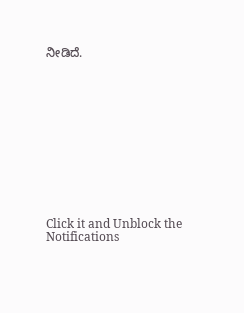ನೀಡಿದೆ.












Click it and Unblock the Notifications